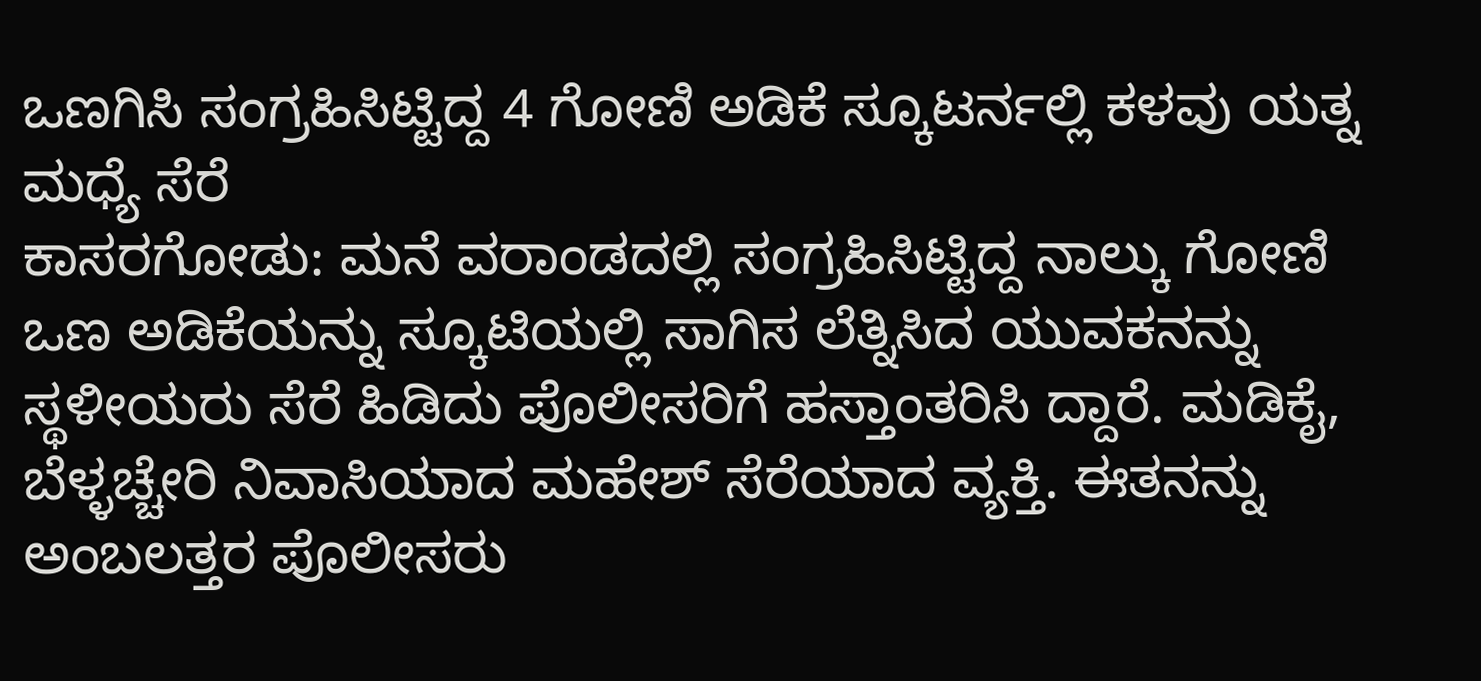ಒಣಗಿಸಿ ಸಂಗ್ರಹಿಸಿಟ್ಟಿದ್ದ 4 ಗೋಣಿ ಅಡಿಕೆ ಸ್ಕೂಟರ್ನಲ್ಲಿ ಕಳವು ಯತ್ನ ಮಧ್ಯೆ ಸೆರೆ
ಕಾಸರಗೋಡು: ಮನೆ ವರಾಂಡದಲ್ಲಿ ಸಂಗ್ರಹಿಸಿಟ್ಟಿದ್ದ ನಾಲ್ಕು ಗೋಣಿ ಒಣ ಅಡಿಕೆಯನ್ನು ಸ್ಕೂಟಿಯಲ್ಲಿ ಸಾಗಿಸ ಲೆತ್ನಿಸಿದ ಯುವಕನನ್ನು ಸ್ಥಳೀಯರು ಸೆರೆ ಹಿಡಿದು ಪೊಲೀಸರಿಗೆ ಹಸ್ತಾಂತರಿಸಿ ದ್ದಾರೆ. ಮಡಿಕೈ, ಬೆಳ್ಳಚ್ಚೇರಿ ನಿವಾಸಿಯಾದ ಮಹೇಶ್ ಸೆರೆಯಾದ ವ್ಯಕ್ತಿ. ಈತನನ್ನು ಅಂಬಲತ್ತರ ಪೊಲೀಸರು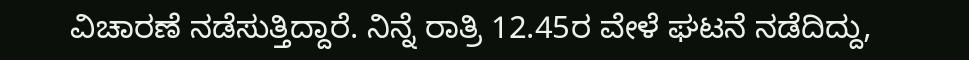ವಿಚಾರಣೆ ನಡೆಸುತ್ತಿದ್ದಾರೆ. ನಿನ್ನೆ ರಾತ್ರಿ 12.45ರ ವೇಳೆ ಘಟನೆ ನಡೆದಿದ್ದು,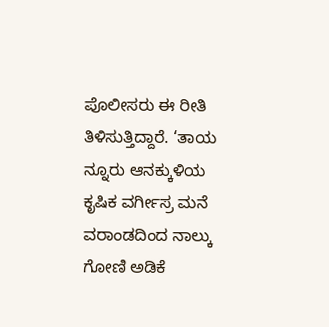ಪೊಲೀಸರು ಈ ರೀತಿ ತಿಳಿಸುತ್ತಿದ್ದಾರೆ. ‘ತಾಯ ನ್ನೂರು ಆನಕ್ಕುಳಿಯ ಕೃಷಿಕ ವರ್ಗೀಸ್ರ ಮನೆ ವರಾಂಡದಿಂದ ನಾಲ್ಕು ಗೋಣಿ ಅಡಿಕೆ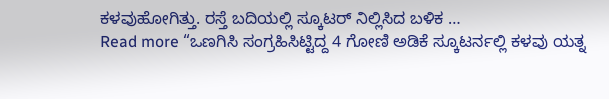ಕಳವುಹೋಗಿತ್ತು. ರಸ್ತೆ ಬದಿಯಲ್ಲಿ ಸ್ಕೂಟರ್ ನಿಲ್ಲಿಸಿದ ಬಳಿಕ …
Read more “ಒಣಗಿಸಿ ಸಂಗ್ರಹಿಸಿಟ್ಟಿದ್ದ 4 ಗೋಣಿ ಅಡಿಕೆ ಸ್ಕೂಟರ್ನಲ್ಲಿ ಕಳವು ಯತ್ನ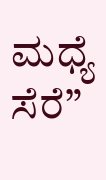ಮಧ್ಯೆ ಸೆರೆ”